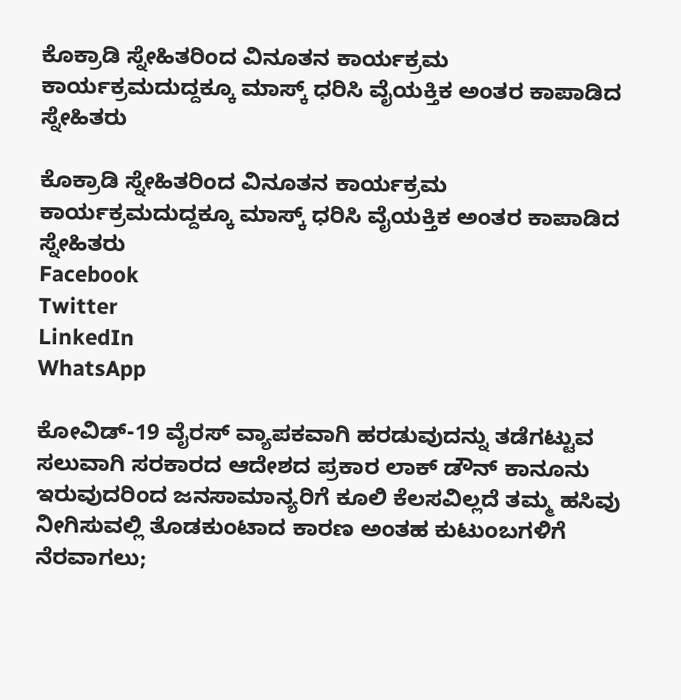ಕೊಕ್ರಾಡಿ ಸ್ನೇಹಿತರಿಂದ ವಿನೂತನ‌ ಕಾರ್ಯಕ್ರಮ ಕಾರ್ಯಕ್ರಮದುದ್ದಕ್ಕೂ ಮಾಸ್ಕ್ ಧರಿಸಿ ವೈಯಕ್ತಿಕ ಅಂತರ ಕಾಪಾಡಿದ ಸ್ನೇಹಿತರು

ಕೊಕ್ರಾಡಿ ಸ್ನೇಹಿತರಿಂದ ವಿನೂತನ‌ ಕಾರ್ಯಕ್ರಮ ಕಾರ್ಯಕ್ರಮದುದ್ದಕ್ಕೂ ಮಾಸ್ಕ್ ಧರಿಸಿ ವೈಯಕ್ತಿಕ ಅಂತರ ಕಾಪಾಡಿದ ಸ್ನೇಹಿತರು
Facebook
Twitter
LinkedIn
WhatsApp

ಕೋವಿಡ್-19 ವೈರಸ್ ವ್ಯಾಪಕವಾಗಿ ಹರಡುವುದನ್ನು ತಡೆಗಟ್ಟುವ ಸಲುವಾಗಿ ಸರಕಾರದ ಆದೇಶದ ಪ್ರಕಾರ ಲಾಕ್ ಡೌನ್ ಕಾನೂನು ಇರುವುದರಿಂದ ಜನಸಾಮಾನ್ಯರಿಗೆ ಕೂಲಿ ಕೆಲಸವಿಲ್ಲದೆ ತಮ್ಮ ಹಸಿವು ನೀಗಿಸುವಲ್ಲಿ ತೊಡಕುಂಟಾದ ಕಾರಣ ಅಂತಹ ಕುಟುಂಬಗಳಿಗೆ ನೆರವಾಗಲು;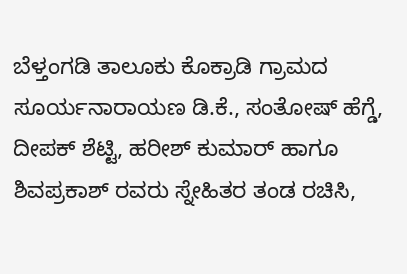ಬೆಳ್ತಂಗಡಿ ತಾಲೂಕು ಕೊಕ್ರಾಡಿ ಗ್ರಾಮದ ಸೂರ್ಯನಾರಾಯಣ ಡಿ.ಕೆ., ಸಂತೋಷ್ ಹೆಗ್ಡೆ, ದೀಪಕ್ ಶೆಟ್ಟಿ, ಹರೀಶ್ ಕುಮಾರ್ ಹಾಗೂ ಶಿವಪ್ರಕಾಶ್ ರವರು ಸ್ನೇಹಿತರ ತಂಡ ರಚಿಸಿ,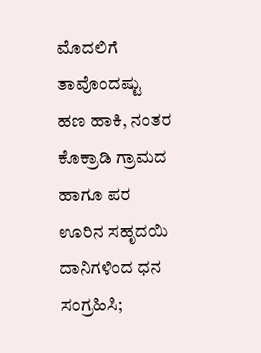ಮೊದಲಿಗೆ ತಾವೊಂದಷ್ಟು ಹಣ ಹಾಕಿ, ನಂತರ ಕೊಕ್ರಾಡಿ ಗ್ರಾಮದ ಹಾಗೂ ಪರ ಊರಿನ ಸಹೃದಯಿ ದಾನಿಗಳಿಂದ ಧನ ಸಂಗ್ರಹಿಸಿ;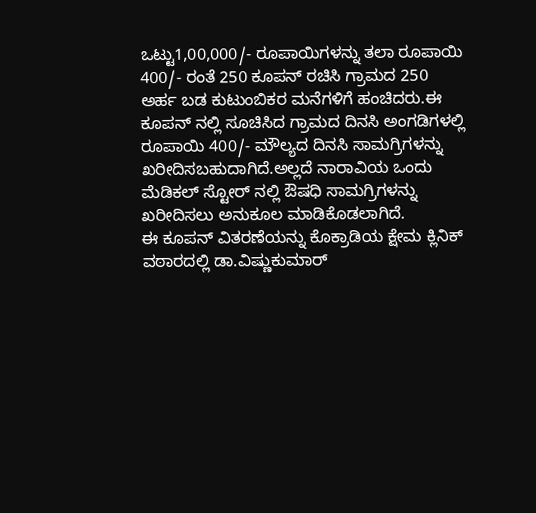ಒಟ್ಟು1,00,000/- ರೂಪಾಯಿಗಳನ್ನು ತಲಾ ರೂಪಾಯಿ 400/- ರಂತೆ 250 ಕೂಪನ್ ರಚಿಸಿ ಗ್ರಾಮದ 250 ಅರ್ಹ ಬಡ ಕುಟುಂಬಿಕರ ಮನೆಗಳಿಗೆ ಹಂಚಿದರು.ಈ ಕೂಪನ್ ನಲ್ಲಿ ಸೂಚಿಸಿದ ಗ್ರಾಮದ ದಿನಸಿ ಅಂಗಡಿಗಳಲ್ಲಿ ರೂಪಾಯಿ 400/- ಮೌಲ್ಯದ ದಿನಸಿ ಸಾಮಗ್ರಿಗಳನ್ನು ಖರೀದಿಸಬಹುದಾಗಿದೆ.ಅಲ್ಲದೆ ನಾರಾವಿಯ ಒಂದು ಮೆಡಿಕಲ್ ಸ್ಟೋರ್ ನಲ್ಲಿ ಔಷಧಿ ಸಾಮಗ್ರಿಗಳನ್ನು ಖರೀದಿಸಲು ಅನುಕೂಲ ಮಾಡಿಕೊಡಲಾಗಿದೆ.
ಈ ಕೂಪನ್ ವಿತರಣೆಯನ್ನು ಕೊಕ್ರಾಡಿಯ ಕ್ಷೇಮ ಕ್ಲಿನಿಕ್ ವಠಾರದಲ್ಲಿ ಡಾ.ವಿಷ್ಣುಕುಮಾರ್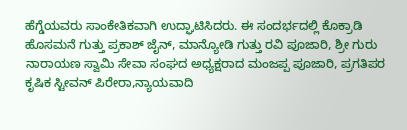ಹೆಗ್ಡೆಯವರು ಸಾಂಕೇತಿಕವಾಗಿ ಉದ್ಘಾಟಿಸಿದರು. ಈ ಸಂದರ್ಭದಲ್ಲಿ ಕೊಕ್ರಾಡಿ ಹೊಸಮನೆ ಗುತ್ತು ಪ್ರಕಾಶ್ ಜೈನ್, ಮಾನ್ಯೋಡಿ ಗುತ್ತು ರವಿ ಪೂಜಾರಿ, ಶ್ರೀ ಗುರು ನಾರಾಯಣ ಸ್ವಾಮಿ ಸೇವಾ ಸಂಘದ ಅಧ್ಯಕ್ಷರಾದ ಮಂಜಪ್ಪ ಪೂಜಾರಿ, ಪ್ರಗತಿಪರ ಕೃಷಿಕ ಸ್ಟೀವನ್ ಪಿರೇರಾ,ನ್ಯಾಯವಾದಿ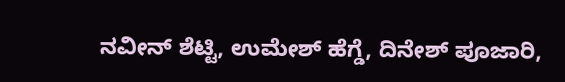ನವೀನ್ ಶೆಟ್ಟಿ, ಉಮೇಶ್ ಹೆಗ್ಡೆ, ದಿನೇಶ್ ಪೂಜಾರಿ,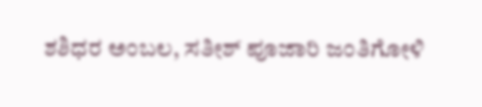ಶಶಿಧರ ಅಂಬಲ, ಸತೀಶ್ ಪೂಜಾರಿ ಜಂತಿಗೋಳಿ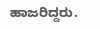ಹಾಜರಿದ್ದರು.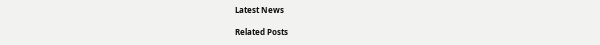Latest News

Related Posts